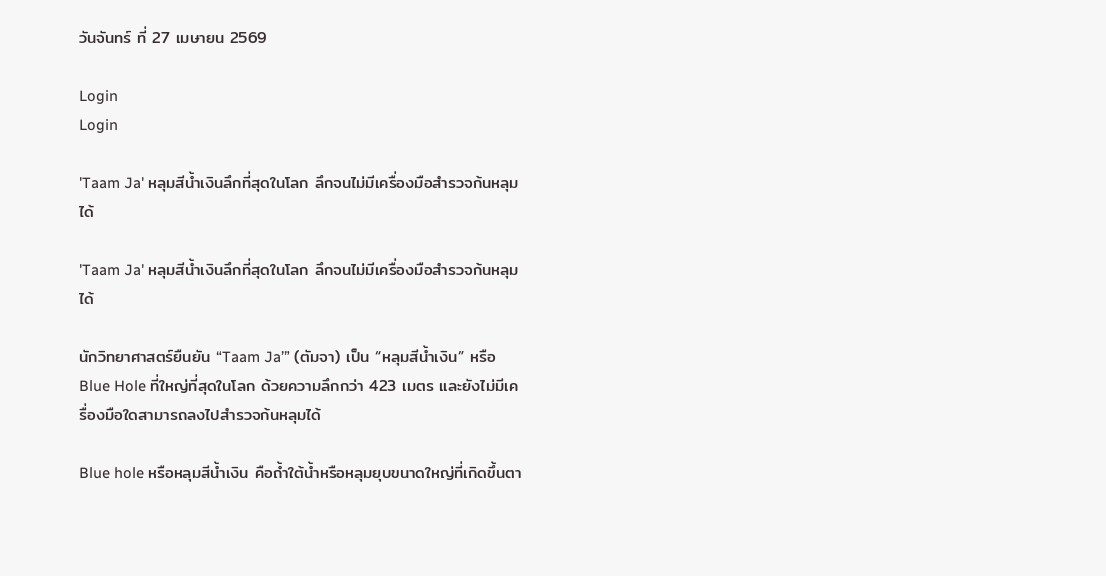วันจันทร์ ที่ 27 เมษายน 2569

Login
Login

'Taam Ja' หลุมสีน้ำเงินลึกที่สุดในโลก ลึกจนไม่มีเครื่องมือสำรวจก้นหลุมได้

'Taam Ja' หลุมสีน้ำเงินลึกที่สุดในโลก ลึกจนไม่มีเครื่องมือสำรวจก้นหลุมได้

นักวิทยาศาสตร์ยืนยัน “Taam Ja’” (ตัมจา) เป็น “หลุมสีน้ำเงิน” หรือ Blue Hole ที่ใหญ่ที่สุดในโลก ด้วยความลึกกว่า 423 เมตร และยังไม่มีเครื่องมือใดสามารถลงไปสำรวจก้นหลุมได้

Blue hole หรือหลุมสีน้ำเงิน คือถ้ำใต้น้ำหรือหลุมยุบขนาดใหญ่ที่เกิดขึ้นตา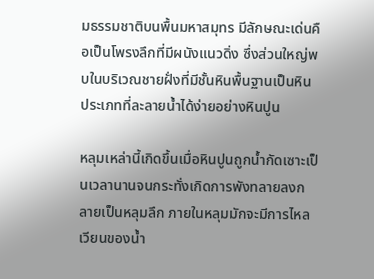มธรรมชาติบนพื้นมหาสมุทร มีลักษณะเด่นคือเป็นโพรงลึกที่มีผนังแนวดิ่ง ซึ่งส่วนใหญ่พบในบริเวณชายฝั่งที่มีชั้นหินพื้นฐานเป็นหินประเภทที่ละลายน้ำได้ง่ายอย่างหินปูน

หลุมเหล่านี้เกิดขึ้นเมื่อหินปูนถูกน้ำกัดเซาะเป็นเวลานานจนกระทั่งเกิดการพังทลายลงกลายเป็นหลุมลึก ภายในหลุมมักจะมีการไหลเวียนของน้ำ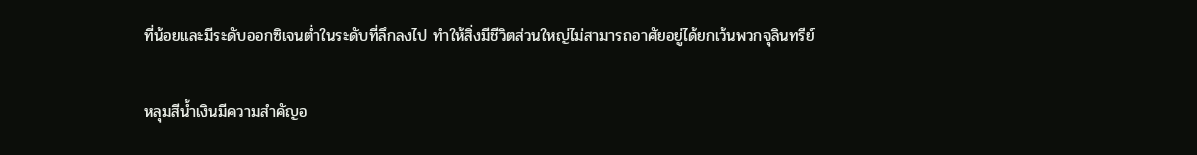ที่น้อยและมีระดับออกซิเจนต่ำในระดับที่ลึกลงไป ทำให้สิ่งมีชีวิตส่วนใหญ่ไม่สามารถอาศัยอยู่ได้ยกเว้นพวกจุลินทรีย์

หลุมสีน้ำเงินมีความสำคัญอ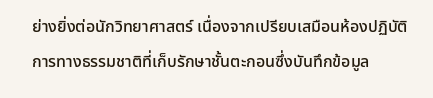ย่างยิ่งต่อนักวิทยาศาสตร์ เนื่องจากเปรียบเสมือนห้องปฏิบัติการทางธรรมชาติที่เก็บรักษาชั้นตะกอนซึ่งบันทึกข้อมูล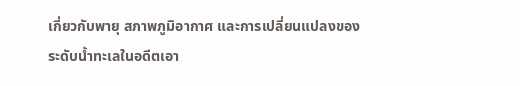เกี่ยวกับพายุ สภาพภูมิอากาศ และการเปลี่ยนแปลงของระดับน้ำทะเลในอดีตเอา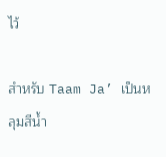ไว้

สำหรับ Taam Ja’ เป็นหลุมสีน้ำ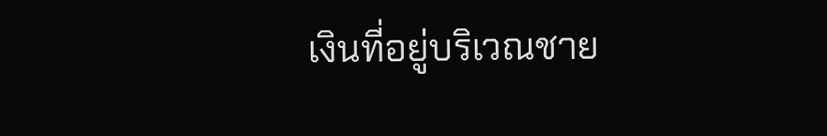เงินที่อยู่บริเวณชาย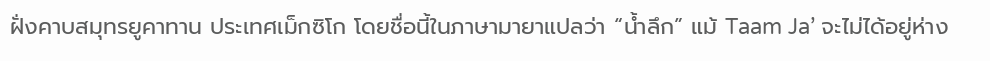ฝั่งคาบสมุทรยูคาทาน ประเทศเม็กซิโก โดยชื่อนี้ในภาษามายาแปลว่า “น้ำลึก” แม้ Taam Ja’ จะไม่ได้อยู่ห่าง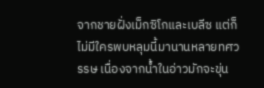จากชายฝั่งเม็กซิโกและเบลีซ แต่ก็ไม่มีใครพบหลุมนี้มานานหลายทศวรรษ เนื่องจากน้ำในอ่าวมักจะขุ่น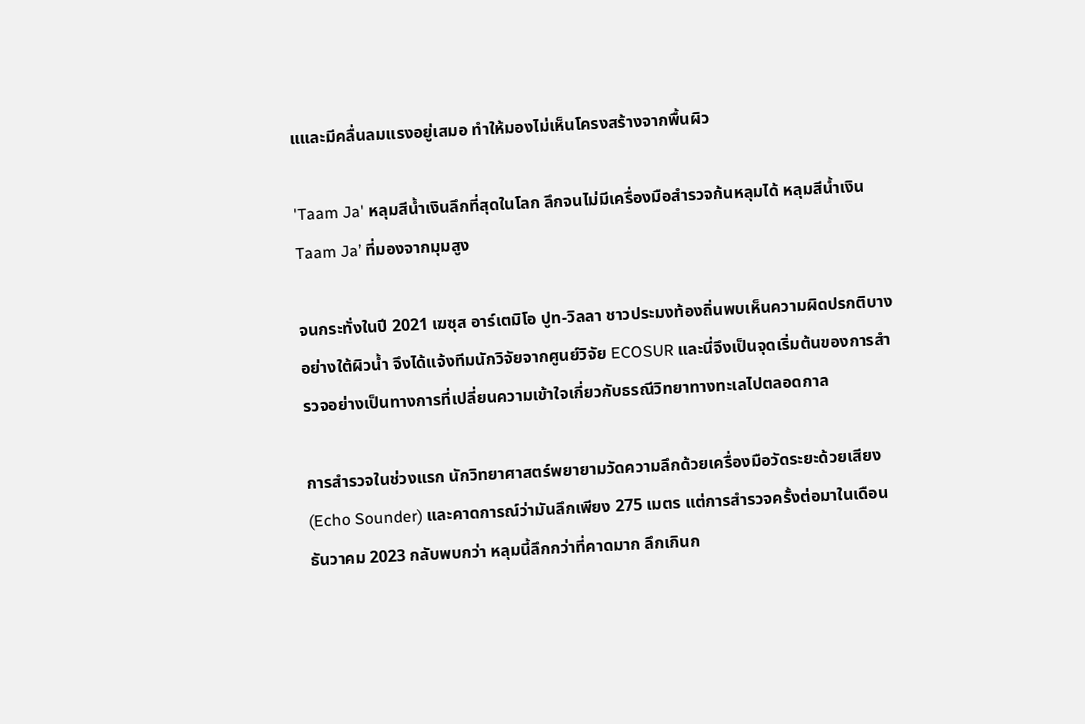แและมีคลื่นลมแรงอยู่เสมอ ทำให้มองไม่เห็นโครงสร้างจากพื้นผิว

'Taam Ja' หลุมสีน้ำเงินลึกที่สุดในโลก ลึกจนไม่มีเครื่องมือสำรวจก้นหลุมได้ หลุมสีน้ำเงิน Taam Ja’ ที่มองจากมุมสูง

จนกระทั่งในปี 2021 เฆซุส อาร์เตมิโอ ปูท-วิลลา ชาวประมงท้องถิ่นพบเห็นความผิดปรกติบางอย่างใต้ผิวน้ำ จึงได้แจ้งทีมนักวิจัยจากศูนย์วิจัย ECOSUR และนี่จึงเป็นจุดเริ่มต้นของการสำรวจอย่างเป็นทางการที่เปลี่ยนความเข้าใจเกี่ยวกับธรณีวิทยาทางทะเลไปตลอดกาล

การสำรวจในช่วงแรก นักวิทยาศาสตร์พยายามวัดความลึกด้วยเครื่องมือวัดระยะด้วยเสียง (Echo Sounder) และคาดการณ์ว่ามันลึกเพียง 275 เมตร แต่การสำรวจครั้งต่อมาในเดือนธันวาคม 2023 กลับพบกว่า หลุมนี้ลึกกว่าที่คาดมาก ลึกเกินก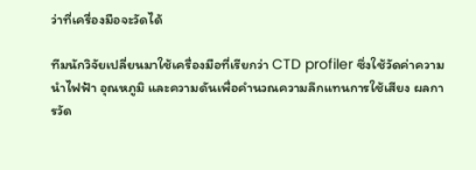ว่าที่เครื่องมือจะวัดได้

ทีมนักวิจัยเปลี่ยนมาใช้เครื่องมือที่เรียกว่า CTD profiler ซึ่งใช้วัดค่าความนำไฟฟ้า อุณหภูมิ และความดันเพื่อคำนวณความลึกแทนการใช้เสียง ผลการวัด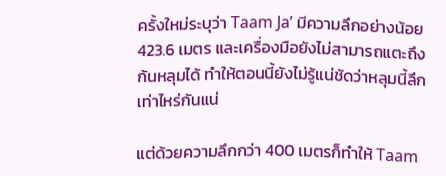ครั้งใหม่ระบุว่า Taam Ja’ มีความลึกอย่างน้อย 423.6 เมตร และเครื่องมือยังไม่สามารถแตะถึงก้นหลุมได้ ทำให้ตอนนี้ยังไม่รู้แน่ชัดว่าหลุมนี้ลึกเท่าไหร่กันแน่

แต่ด้วยความลึกกว่า 400 เมตรก็ทำให้ Taam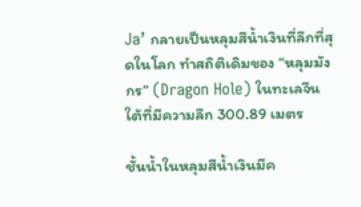Ja’ กลายเป็นหลุมสีน้ำเงินที่ลึกที่สุดในโลก ทำสถิติเดิมของ “หลุมมังกร” (Dragon Hole) ในทะเลจีนใต้ที่มีความลึก 300.89 เมตร

ชั้นน้ำในหลุมสีน้ำเงินมีค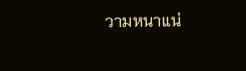วามหนาแน่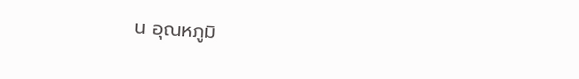น อุณหภูมิ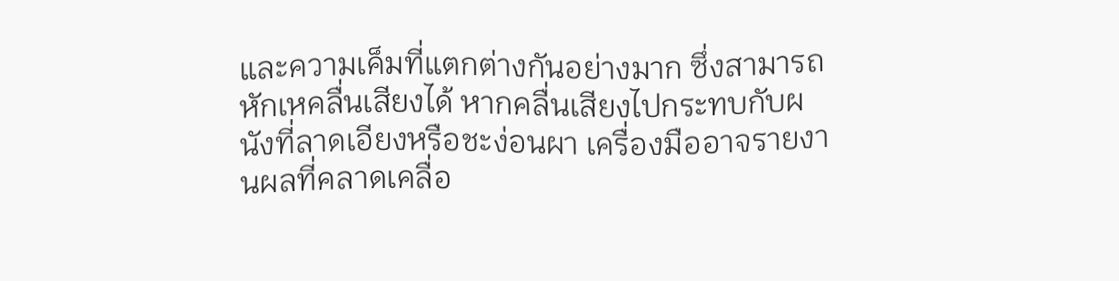และความเค็มที่แตกต่างกันอย่างมาก ซึ่งสามารถหักเหคลื่นเสียงได้ หากคลื่นเสียงไปกระทบกับผนังที่ลาดเอียงหรือชะง่อนผา เครื่องมืออาจรายงานผลที่คลาดเคลื่อ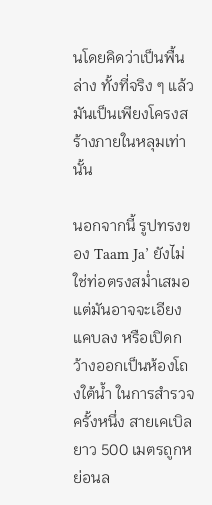นโดยคิดว่าเป็นพื้นล่าง ทั้งที่จริง ๆ แล้วมันเป็นเพียงโครงสร้างภายในหลุมเท่านั้น

นอกจากนี้ รูปทรงของ Taam Ja’ ยังไม่ใช่ท่อตรงสม่ำเสมอ แต่มันอาจจะเอียง แคบลง หรือเปิดกว้างออกเป็นห้องโถงใต้น้ำ ในการสำรวจครั้งหนึ่ง สายเคเบิลยาว 500 เมตรถูกหย่อนล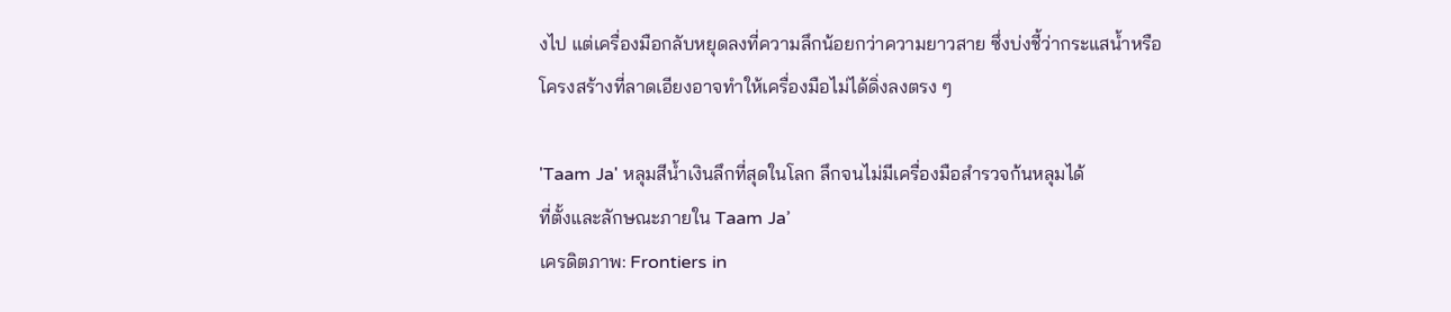งไป แต่เครื่องมือกลับหยุดลงที่ความลึกน้อยกว่าความยาวสาย ซึ่งบ่งชี้ว่ากระแสน้ำหรือโครงสร้างที่ลาดเอียงอาจทำให้เครื่องมือไม่ได้ดิ่งลงตรง ๆ

'Taam Ja' หลุมสีน้ำเงินลึกที่สุดในโลก ลึกจนไม่มีเครื่องมือสำรวจก้นหลุมได้
ที่ตั้งและลักษณะภายใน Taam Ja’
เครดิตภาพ: Frontiers in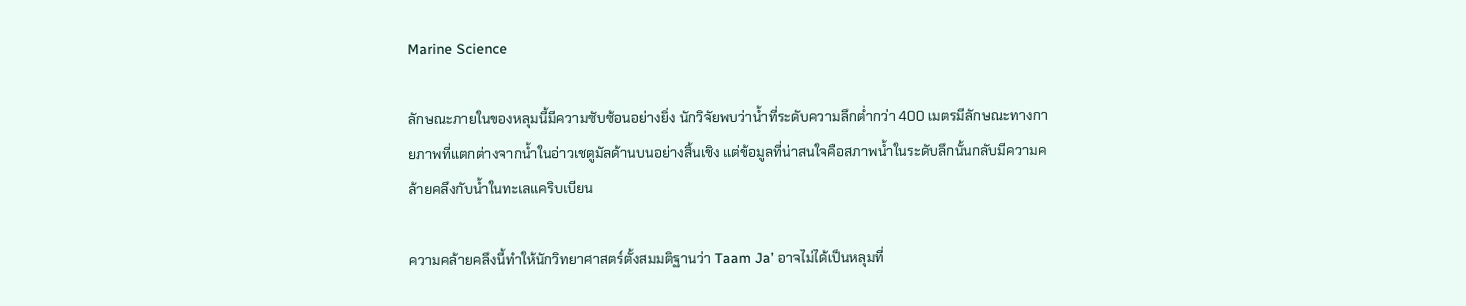Marine Science

ลักษณะภายในของหลุมนี้มีความซับซ้อนอย่างยิ่ง นักวิจัยพบว่าน้ำที่ระดับความลึกต่ำกว่า 400 เมตรมีลักษณะทางกายภาพที่แตกต่างจากน้ำในอ่าวเชตูมัลด้านบนอย่างสิ้นเชิง แต่ข้อมูลที่น่าสนใจคือสภาพน้ำในระดับลึกนั้นกลับมีความคล้ายคลึงกับน้ำในทะเลแคริบเบียน

ความคล้ายคลึงนี้ทำให้นักวิทยาศาสตร์ตั้งสมมติฐานว่า Taam Ja’ อาจไม่ได้เป็นหลุมที่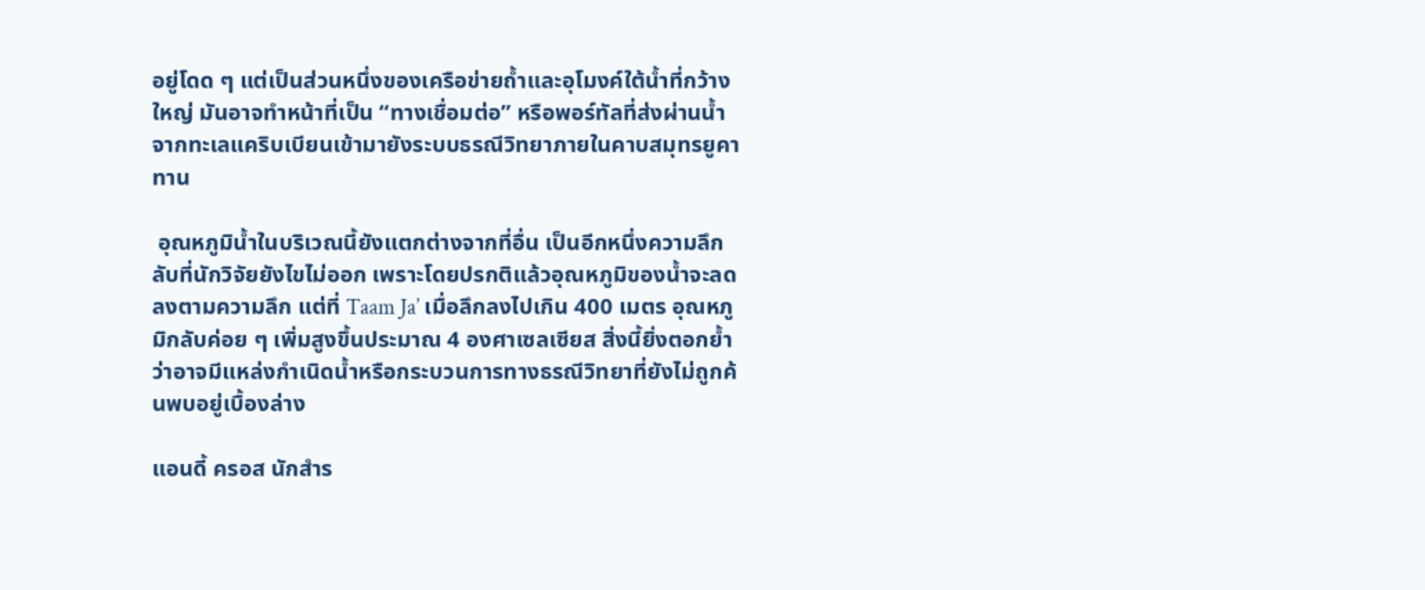อยู่โดด ๆ แต่เป็นส่วนหนึ่งของเครือข่ายถ้ำและอุโมงค์ใต้น้ำที่กว้างใหญ่ มันอาจทำหน้าที่เป็น “ทางเชื่อมต่อ” หรือพอร์ทัลที่ส่งผ่านน้ำจากทะเลแคริบเบียนเข้ามายังระบบธรณีวิทยาภายในคาบสมุทรยูคาทาน

 อุณหภูมิน้ำในบริเวณนี้ยังแตกต่างจากที่อื่น เป็นอีกหนึ่งความลึกลับที่นักวิจัยยังไขไม่ออก เพราะโดยปรกติแล้วอุณหภูมิของน้ำจะลดลงตามความลึก แต่ที่ Taam Ja’ เมื่อลึกลงไปเกิน 400 เมตร อุณหภูมิกลับค่อย ๆ เพิ่มสูงขึ้นประมาณ 4 องศาเซลเซียส สิ่งนี้ยิ่งตอกย้ำว่าอาจมีแหล่งกำเนิดน้ำหรือกระบวนการทางธรณีวิทยาที่ยังไม่ถูกค้นพบอยู่เบื้องล่าง

แอนดี้ ครอส นักสำร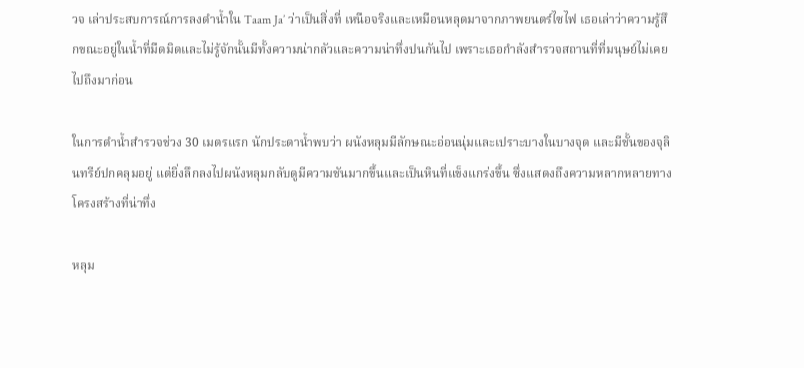วจ เล่าประสบการณ์การลงดำน้ำใน Taam Ja’ ว่าเป็นสิ่งที่ เหนือจริงและเหมือนหลุดมาจากภาพยนตร์ไซไฟ เธอเล่าว่าความรู้สึกขณะอยู่ในน้ำที่มืดมิดและไม่รู้จักนั้นมีทั้งความน่ากลัวและความน่าทึ่งปนกันไป เพราะเธอกำลังสำรวจสถานที่ที่มนุษย์ไม่เคยไปถึงมาก่อน

ในการดำน้ำสำรวจช่วง 30 เมตรแรก นักประดาน้ำพบว่า ผนังหลุมมีลักษณะอ่อนนุ่มและเปราะบางในบางจุด และมีชั้นของจุลินทรีย์ปกคลุมอยู่ แต่ยิ่งลึกลงไปผนังหลุมกลับดูมีความชันมากขึ้นและเป็นหินที่แข็งแกร่งขึ้น ซึ่งแสดงถึงความหลากหลายทางโครงสร้างที่น่าทึ่ง

หลุม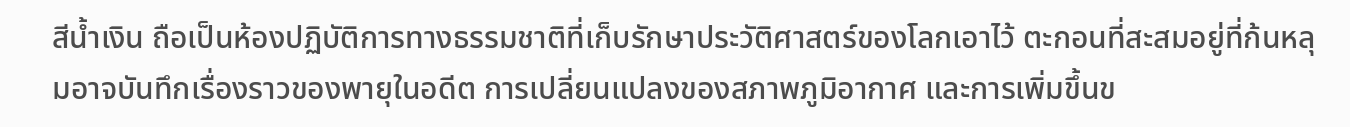สีน้ำเงิน ถือเป็นห้องปฏิบัติการทางธรรมชาติที่เก็บรักษาประวัติศาสตร์ของโลกเอาไว้ ตะกอนที่สะสมอยู่ที่ก้นหลุมอาจบันทึกเรื่องราวของพายุในอดีต การเปลี่ยนแปลงของสภาพภูมิอากาศ และการเพิ่มขึ้นข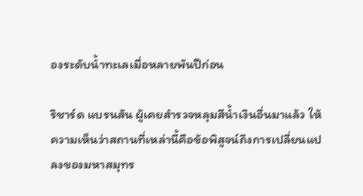องระดับน้ำทะเลเมื่อหลายพันปีก่อน

ริชาร์ด แบรนสัน ผู้เคยสำรวจหลุมสีน้ำเงินอื่นมาแล้ว ให้ความเห็นว่าสถานที่เหล่านี้คือข้อพิสูจน์ถึงการเปลี่ยนแปลงของมหาสมุทร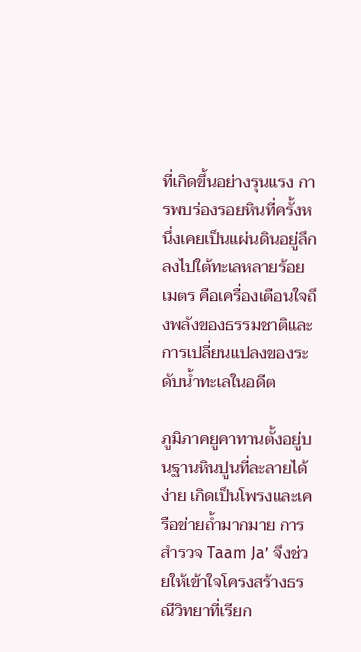ที่เกิดขึ้นอย่างรุนแรง การพบร่องรอยหินที่ครั้งหนึ่งเคยเป็นแผ่นดินอยู่ลึกลงไปใต้ทะเลหลายร้อยเมตร คือเครื่องเตือนใจถึงพลังของธรรมชาติและการเปลี่ยนแปลงของระดับน้ำทะเลในอดีต

ภูมิภาคยูคาทานตั้งอยู่บนฐานหินปูนที่ละลายได้ง่าย เกิดเป็นโพรงและเครือข่ายถ้ำมากมาย การสำรวจ Taam Ja’ จึงช่วยให้เข้าใจโครงสร้างธรณีวิทยาที่เรียก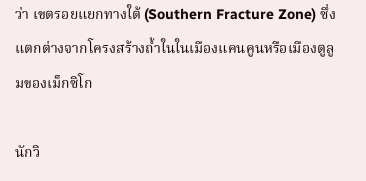ว่า เขตรอยแยกทางใต้ (Southern Fracture Zone) ซึ่งแตกต่างจากโครงสร้างถ้ำในในเมืองแคนคูนหรือเมืองตูลูมของเม็กซิโก

นักวิ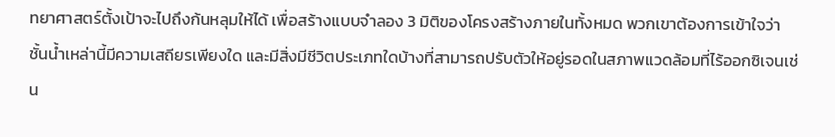ทยาศาสตร์ตั้งเป้าจะไปถึงก้นหลุมให้ได้ เพื่อสร้างแบบจำลอง 3 มิติของโครงสร้างภายในทั้งหมด พวกเขาต้องการเข้าใจว่าชั้นน้ำเหล่านี้มีความเสถียรเพียงใด และมีสิ่งมีชีวิตประเภทใดบ้างที่สามารถปรับตัวให้อยู่รอดในสภาพแวดล้อมที่ไร้ออกซิเจนเช่น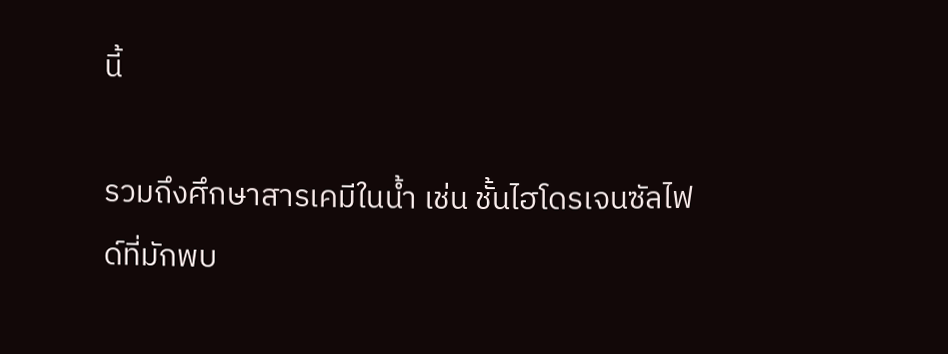นี้

รวมถึงศึกษาสารเคมีในน้ำ เช่น ชั้นไฮโดรเจนซัลไฟด์ที่มักพบ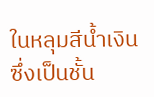ในหลุมสีน้ำเงิน ซึ่งเป็นชั้น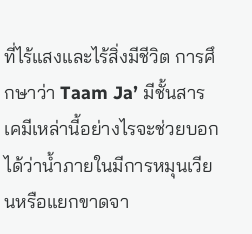ที่ไร้แสงและไร้สิ่งมีชีวิต การศึกษาว่า Taam Ja’ มีชั้นสารเคมีเหล่านี้อย่างไรจะช่วยบอกได้ว่าน้ำภายในมีการหมุนเวียนหรือแยกขาดจา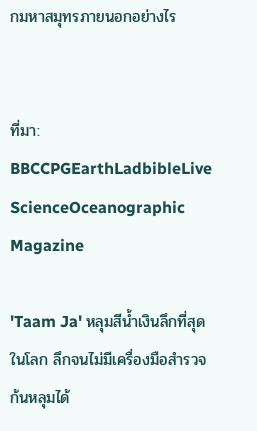กมหาสมุทรภายนอกอย่างไร


ที่มา: BBCCPGEarthLadbibleLive ScienceOceanographic Magazine

'Taam Ja' หลุมสีน้ำเงินลึกที่สุดในโลก ลึกจนไม่มีเครื่องมือสำรวจก้นหลุมได้